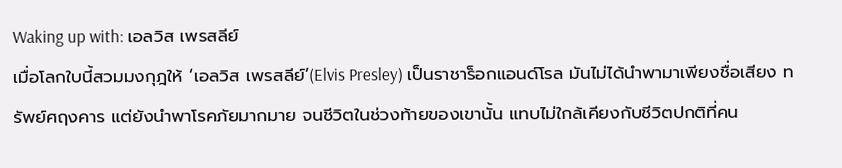Waking up with: เอลวิส เพรสลีย์
เมื่อโลกใบนี้สวมมงกุฎให้ ‘เอลวิส เพรสลีย์’(Elvis Presley) เป็นราชาร็อกแอนด์โรล มันไม่ได้นำพามาเพียงชื่อเสียง ทรัพย์ศฤงคาร แต่ยังนำพาโรคภัยมากมาย จนชีวิตในช่วงท้ายของเขานั้น แทบไม่ใกล้เคียงกับชีวิตปกติที่คน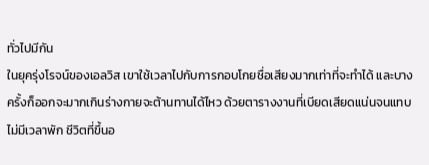ทั่วไปมีกัน
ในยุครุ่งโรจน์ของเอลวิส เขาใช้เวลาไปกับการกอบโกยชื่อเสียงมากเท่าที่จะทำได้ และบางครั้งก็ออกจะมากเกินร่างกายจะต้านทานได้ไหว ด้วยตารางงานที่เบียดเสียดแน่นจนแทบไม่มีเวลาพัก ชีวิตที่ขึ้นอ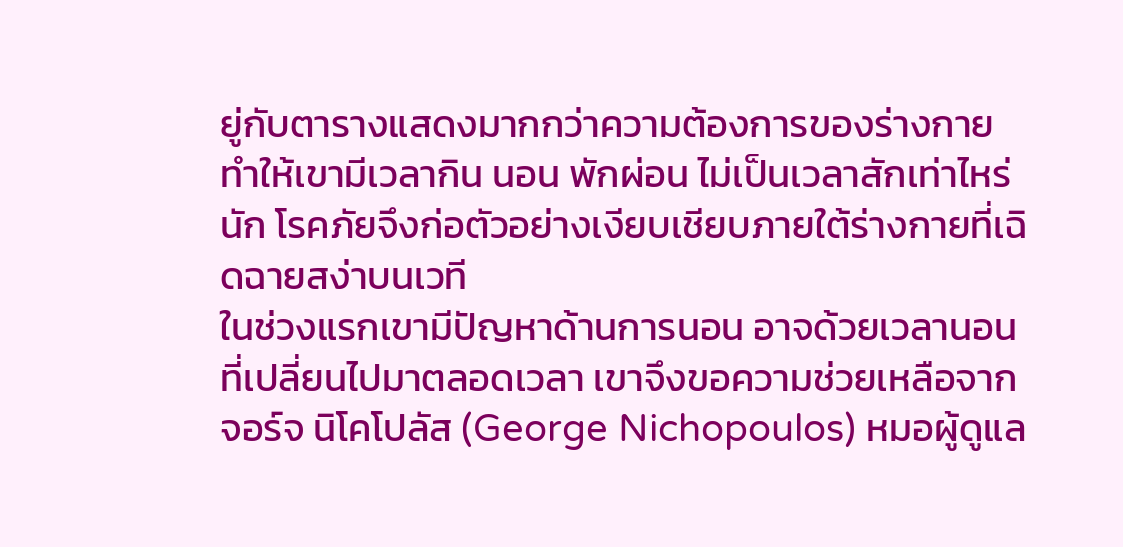ยู่กับตารางแสดงมากกว่าความต้องการของร่างกาย ทำให้เขามีเวลากิน นอน พักผ่อน ไม่เป็นเวลาสักเท่าไหร่นัก โรคภัยจึงก่อตัวอย่างเงียบเชียบภายใต้ร่างกายที่เฉิดฉายสง่าบนเวที
ในช่วงแรกเขามีปัญหาด้านการนอน อาจด้วยเวลานอนที่เปลี่ยนไปมาตลอดเวลา เขาจึงขอความช่วยเหลือจาก จอร์จ นิโคโปลัส (George Nichopoulos) หมอผู้ดูแล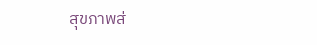สุขภาพส่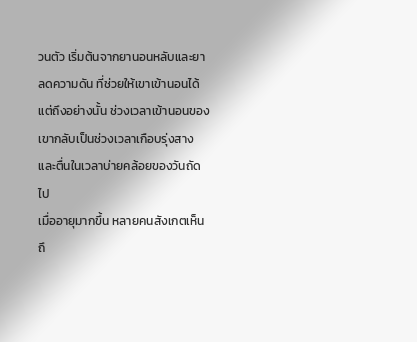วนตัว เริ่มต้นจากยานอนหลับและยาลดความดัน ที่ช่วยให้เขาเข้านอนได้ แต่ถึงอย่างนั้น ช่วงเวลาเข้านอนของเขากลับเป็นช่วงเวลาเกือบรุ่งสางและตื่นในเวลาบ่ายคล้อยของวันถัดไป
เมื่ออายุมากขึ้น หลายคนสังเกตเห็นถึ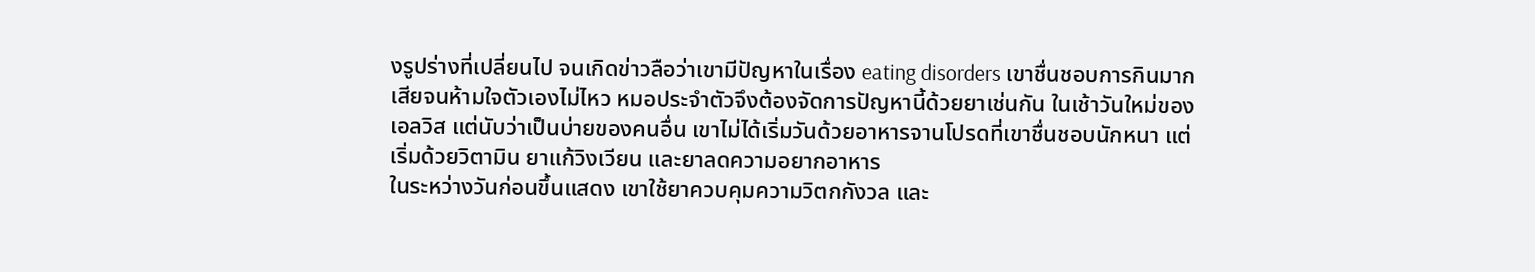งรูปร่างที่เปลี่ยนไป จนเกิดข่าวลือว่าเขามีปัญหาในเรื่อง eating disorders เขาชื่นชอบการกินมากเสียจนห้ามใจตัวเองไม่ไหว หมอประจำตัวจึงต้องจัดการปัญหานี้ด้วยยาเช่นกัน ในเช้าวันใหม่ของเอลวิส แต่นับว่าเป็นบ่ายของคนอื่น เขาไม่ได้เริ่มวันด้วยอาหารจานโปรดที่เขาชื่นชอบนักหนา แต่เริ่มด้วยวิตามิน ยาแก้วิงเวียน และยาลดความอยากอาหาร
ในระหว่างวันก่อนขึ้นแสดง เขาใช้ยาควบคุมความวิตกกังวล และ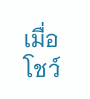เมื่อโชว์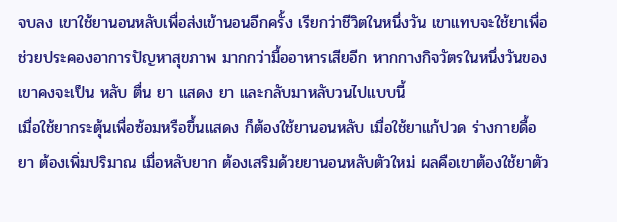จบลง เขาใช้ยานอนหลับเพื่อส่งเข้านอนอีกครั้ง เรียกว่าชีวิตในหนึ่งวัน เขาแทบจะใช้ยาเพื่อช่วยประคองอาการปัญหาสุขภาพ มากกว่ามื้ออาหารเสียอีก หากกางกิจวัตรในหนึ่งวันของเขาคงจะเป็น หลับ ตื่น ยา แสดง ยา และกลับมาหลับวนไปแบบนี้
เมื่อใช้ยากระตุ้นเพื่อซ้อมหรือขึ้นแสดง ก็ต้องใช้ยานอนหลับ เมื่อใช้ยาแก้ปวด ร่างกายดื้อยา ต้องเพิ่มปริมาณ เมื่อหลับยาก ต้องเสริมด้วยยานอนหลับตัวใหม่ ผลคือเขาต้องใช้ยาตัว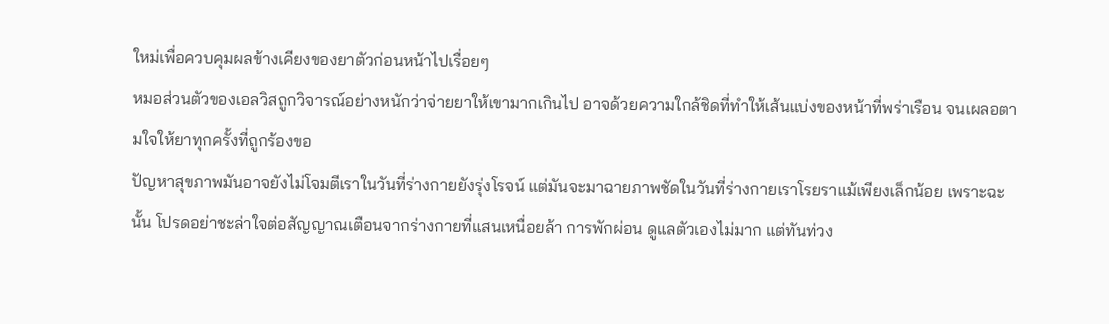ใหม่เพื่อควบคุมผลข้างเคียงของยาตัวก่อนหน้าไปเรื่อยๆ
หมอส่วนตัวของเอลวิสถูกวิจารณ์อย่างหนักว่าจ่ายยาให้เขามากเกินไป อาจด้วยความใกล้ชิดที่ทำให้เส้นแบ่งของหน้าที่พร่าเรือน จนเผลอตามใจให้ยาทุกครั้งที่ถูกร้องขอ
ปัญหาสุขภาพมันอาจยังไม่โจมตีเราในวันที่ร่างกายยังรุ่งโรจน์ แต่มันจะมาฉายภาพชัดในวันที่ร่างกายเราโรยราแม้เพียงเล็กน้อย เพราะฉะนั้น โปรดอย่าชะล่าใจต่อสัญญาณเตือนจากร่างกายที่แสนเหนื่อยล้า การพักผ่อน ดูแลตัวเองไม่มาก แต่ทันท่วง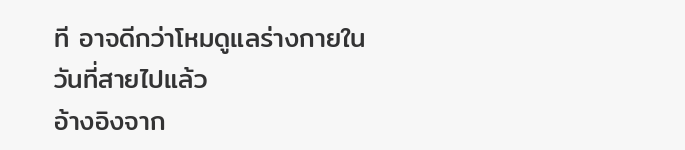ที อาจดีกว่าโหมดูแลร่างกายในวันที่สายไปแล้ว
อ้างอิงจาก